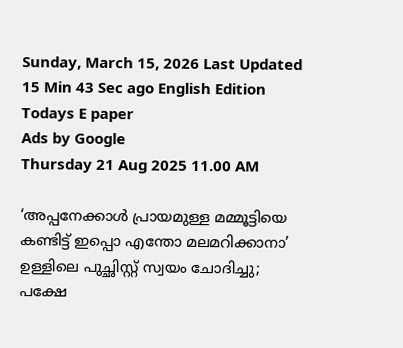Sunday, March 15, 2026 Last Updated 15 Min 43 Sec ago English Edition
Todays E paper
Ads by Google
Thursday 21 Aug 2025 11.00 AM

‘അപ്പനേക്കാൾ പ്രായമുള്ള മമ്മൂട്ടിയെ കണ്ടിട്ട് ഇപ്പൊ എന്തോ മലമറിക്കാനാ’ ഉള്ളിലെ പുച്ഛിസ്റ്റ് സ്വയം ചോദിച്ചു; പക്ഷേ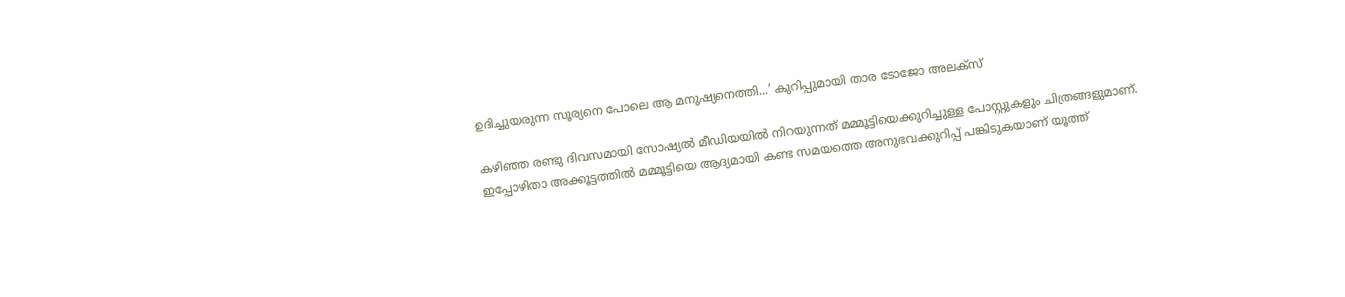ഉദിച്ചുയരുന്ന സൂര്യനെ പോലെ ആ മനുഷ്യനെത്തി...’ കുറിപ്പുമായി താര ടോജോ അലക്‌സ്

കഴിഞ്ഞ രണ്ടു ദിവസമായി സോഷ്യല്‍ മീഡിയയില്‍ നിറയുന്നത് മമ്മൂട്ടിയെക്കുറിച്ചുള്ള പോസ്റ്റുകളും ചിത്രങ്ങളുമാണ്. ഇപ്പോഴിതാ അക്കൂട്ടത്തില്‍ മമ്മൂട്ടിയെ ആദ്യമായി കണ്ട സമയത്തെ അനുഭവക്കുറിപ്പ് പങ്കിടുകയാണ് യൂത്ത്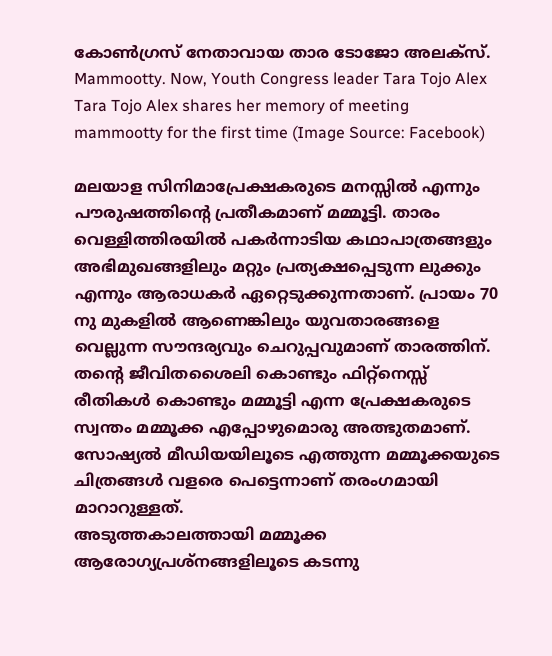കോണ്‍ഗ്രസ് നേതാവായ താര ടോജോ അലക്‌സ്.
Mammootty. Now, Youth Congress leader Tara Tojo Alex
Tara Tojo Alex shares her memory of meeting mammootty for the first time (Image Source: Facebook)

മലയാള സിനിമാപ്രേക്ഷകരുടെ മനസ്സില്‍ എന്നും പൗരുഷത്തിന്റെ പ്രതീകമാണ് മമ്മൂട്ടി. താരം വെള്ളിത്തിരയില്‍ പകര്‍ന്നാടിയ കഥാപാത്രങ്ങളും അഭിമുഖങ്ങളിലും മറ്റും പ്രത്യക്ഷപ്പെടുന്ന ലുക്കും എന്നും ആരാധകര്‍ ഏറ്റെടുക്കുന്നതാണ്. പ്രായം 70 നു മുകളില്‍ ആണെങ്കിലും യുവതാരങ്ങളെ വെല്ലുന്ന സൗന്ദര്യവും ചെറുപ്പവുമാണ് താരത്തിന്. തന്റെ ജീവിതശൈലി കൊണ്ടും ഫിറ്റ്നെസ്സ് രീതികള്‍ കൊണ്ടും മമ്മൂട്ടി എന്ന പ്രേക്ഷകരുടെ സ്വന്തം മമ്മൂക്ക എപ്പോഴുമൊരു അത്ഭുതമാണ്. സോഷ്യല്‍ മീഡിയയിലൂടെ എത്തുന്ന മമ്മൂക്കയുടെ ചിത്രങ്ങള്‍ വളരെ പെട്ടെന്നാണ് തരംഗമായി മാറാറുള്ളത്.
അടുത്തകാലത്തായി മമ്മൂക്ക ആരോഗ്യപ്രശ്നങ്ങളിലൂടെ കടന്നു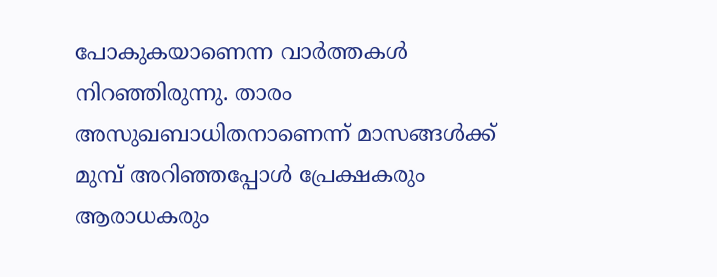പോകുകയാണെന്ന വാര്‍ത്തകള്‍ നിറഞ്ഞിരുന്നു. താരം അസുഖബാധിതനാണെന്ന് മാസങ്ങള്‍ക്ക് മുമ്പ് അറിഞ്ഞപ്പോള്‍ പ്രേക്ഷകരും ആരാധകരും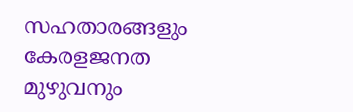സഹതാരങ്ങളും കേരളജനത മുഴുവനും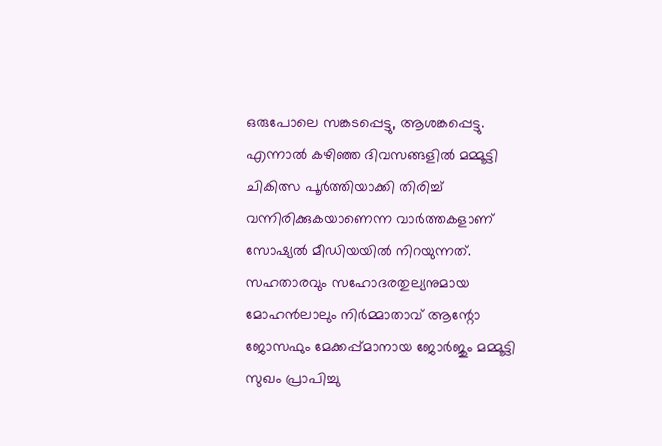ഒരുപോലെ സങ്കടപ്പെട്ടു, ആശങ്കപ്പെട്ടു. എന്നാല്‍ കഴിഞ്ഞ ദിവസങ്ങളില്‍ മമ്മൂട്ടി ചികിത്സ പൂര്‍ത്തിയാക്കി തിരിച്ച്‌ വന്നിരിക്കുകയാണെന്ന വാര്‍ത്തകളാണ് സോഷ്യല്‍ മീഡിയയില്‍ നിറയുന്നത്. സഹതാരവും സഹോദരതുല്യനുമായ മോഹന്‍ലാലും നിര്‍മ്മാതാവ് ആന്റോ ജോസഫും മേക്കപ്പ്മാനായ ജോര്‍ജും മമ്മൂട്ടി സുഖം പ്രാപിച്ചു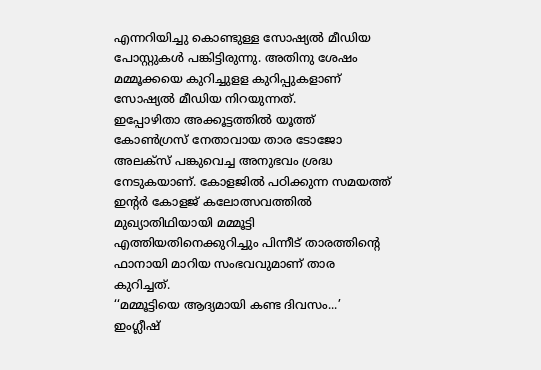എന്നറിയിച്ചു കൊണ്ടുള്ള സോഷ്യല്‍ മീഡിയ പോസ്റ്റുകള്‍ പങ്കിട്ടിരുന്നു. അതിനു ശേഷം മമ്മൂക്കയെ കുറിച്ചുളള കുറിപ്പുകളാണ് സോഷ്യല്‍ മീഡിയ നിറയുന്നത്.
ഇപ്പോഴിതാ അക്കൂട്ടത്തില്‍ യൂത്ത് കോണ്‍ഗ്രസ് നേതാവായ താര ടോജോ അലക്‌സ് പങ്കുവെച്ച അനുഭവം ശ്രദ്ധ നേടുകയാണ്. കോളജില്‍ പഠിക്കുന്ന സമയത്ത് ഇന്റര്‍ കോളജ് കലോത്സവത്തില്‍ മുഖ്യാതിഥിയായി മമ്മൂട്ടി എത്തിയതിനെക്കുറിച്ചും പിന്നീട് താരത്തിന്റെ ഫാനായി മാറിയ സംഭവവുമാണ് താര കുറിച്ചത്.
‘‘മമ്മൂട്ടിയെ ആദ്യമായി കണ്ട ദിവസം...’
ഇംഗ്ലീഷ്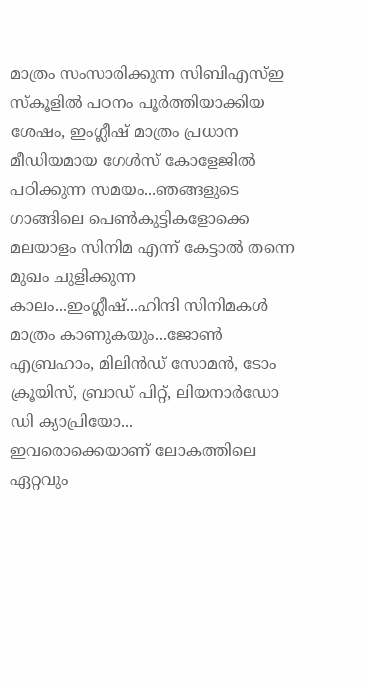മാത്രം സംസാരിക്കുന്ന സിബിഎസ്ഇ സ്കൂളിൽ പഠനം പൂർത്തിയാക്കിയ ശേഷം, ഇംഗ്ലീഷ് മാത്രം പ്രധാന മീഡിയമായ ഗേൾസ് കോളേജിൽ പഠിക്കുന്ന സമയം...ഞങ്ങളുടെ ഗാങ്ങിലെ പെൺകുട്ടികളോക്കെ മലയാളം സിനിമ എന്ന് കേട്ടാൽ തന്നെ മുഖം ചുളിക്കുന്ന കാലം...ഇംഗ്ലീഷ്...ഹിന്ദി സിനിമകൾ മാത്രം കാണുകയും...ജോൺ എബ്രഹാം, മിലിൻഡ് സോമൻ, ടോം ക്രൂയിസ്, ബ്രാഡ് പിറ്റ്, ലിയനാർഡോ ഡി ക്യാപ്രിയോ...
ഇവരൊക്കെയാണ് ലോകത്തിലെ ഏറ്റവും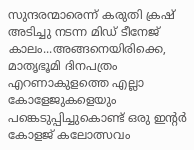സുന്ദരന്മാരെന്ന് കരുതി ക്രഷ് അടിച്ചു നടന്ന മിഡ് ടീനേജ് കാലം...അങ്ങനെയിരിക്കെ, മാതൃഭൂമി ദിനപത്രം എറണാകുളത്തെ എല്ലാ കോളേജുകളെയും പങ്കെടുപ്പിച്ചുകൊണ്ട് ഒരു ഇന്റർ കോളജ് കലോത്സവം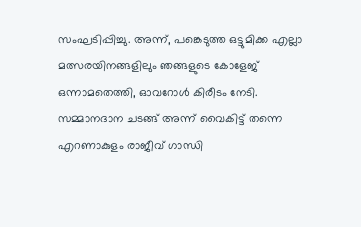സംഘടിപ്പിച്ചു. അന്ന്, പങ്കെടുത്ത ഒട്ടുമിക്ക എല്ലാ മത്സരയിനങ്ങളിലും ഞങ്ങളുടെ കോളേജ് ഒന്നാമതെത്തി, ഓവറോൾ കിരീടം നേടി. സമ്മാനദാന ചടങ്ങ് അന്ന് വൈകിട്ട് തന്നെ എറണാകുളം രാജീവ് ഗാന്ധി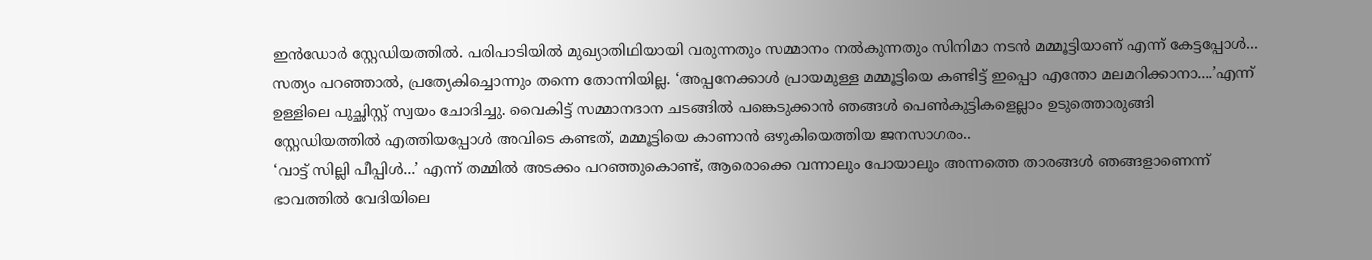ഇൻഡോർ സ്റ്റേഡിയത്തിൽ. പരിപാടിയിൽ മുഖ്യാതിഥിയായി വരുന്നതും സമ്മാനം നൽകുന്നതും സിനിമാ നടൻ മമ്മൂട്ടിയാണ് എന്ന് കേട്ടപ്പോൾ...
സത്യം പറഞ്ഞാൽ, പ്രത്യേകിച്ചൊന്നും തന്നെ തോന്നിയില്ല. ‘അപ്പനേക്കാൾ പ്രായമുള്ള മമ്മൂട്ടിയെ കണ്ടിട്ട് ഇപ്പൊ എന്തോ മലമറിക്കാനാ....’എന്ന് ഉള്ളിലെ പുച്ഛിസ്റ്റ് സ്വയം ചോദിച്ചു. വൈകിട്ട് സമ്മാനദാന ചടങ്ങിൽ പങ്കെടുക്കാൻ ഞങ്ങൾ പെൺകുട്ടികളെല്ലാം ഉടുത്തൊരുങ്ങി സ്റ്റേഡിയത്തിൽ എത്തിയപ്പോൾ അവിടെ കണ്ടത്, മമ്മൂട്ടിയെ കാണാൻ ഒഴുകിയെത്തിയ ജനസാഗരം..
‘വാട്ട് സില്ലി പീപ്പിള്‍...’ എന്ന് തമ്മിൽ അടക്കം പറഞ്ഞുകൊണ്ട്, ആരൊക്കെ വന്നാലും പോയാലും അന്നത്തെ താരങ്ങൾ ഞങ്ങളാണെന്ന് ഭാവത്തിൽ വേദിയിലെ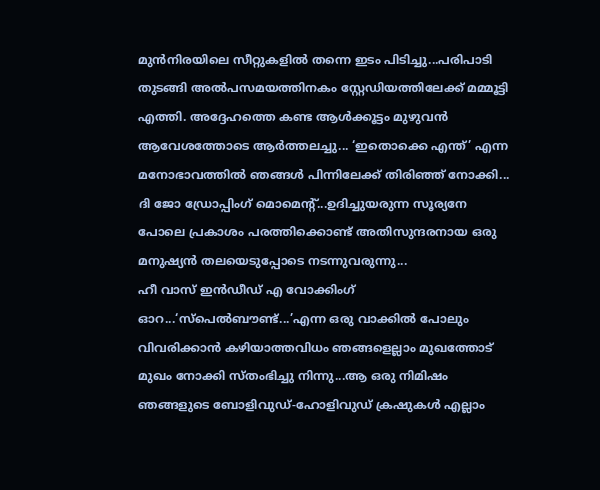മുൻനിരയിലെ സീറ്റുകളിൽ തന്നെ ഇടം പിടിച്ചു...പരിപാടി തുടങ്ങി അൽപസമയത്തിനകം സ്റ്റേഡിയത്തിലേക്ക് മമ്മൂട്ടി എത്തി. അദ്ദേഹത്തെ കണ്ട ആൾക്കൂട്ടം മുഴുവൻ ആവേശത്തോടെ ആർത്തലച്ചു... ‘ഇതൊക്കെ എന്ത്’ എന്ന മനോഭാവത്തിൽ ഞങ്ങൾ പിന്നിലേക്ക് തിരിഞ്ഞ് നോക്കി...
ദി ജോ ഡ്രോപ്പിംഗ് മൊമെന്റ്...ഉദിച്ചുയരുന്ന സൂര്യനേ പോലെ പ്രകാശം പരത്തിക്കൊണ്ട് അതിസുന്ദരനായ ഒരു മനുഷ്യൻ തലയെടുപ്പോടെ നടന്നുവരുന്നു...
ഹീ വാസ് ഇന്‍ഡീഡ് എ വോക്കിംഗ് ഓറ...‘സ്പെൽബൗണ്ട്...’എന്ന ഒരു വാക്കിൽ പോലും വിവരിക്കാൻ കഴിയാത്തവിധം ഞങ്ങളെല്ലാം മുഖത്തോട് മുഖം നോക്കി സ്തംഭിച്ചു നിന്നു...ആ ഒരു നിമിഷം ഞങ്ങളുടെ ബോളിവുഡ്-ഹോളിവുഡ് ക്രഷുകൾ എല്ലാം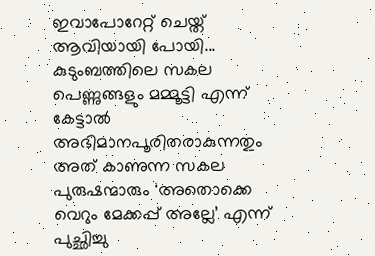ഇവാപോറേറ്റ് ചെയ്ത് ആവിയായി പോയി...
കുടുംബത്തിലെ സകല പെണ്ണുങ്ങളും മമ്മൂട്ടി എന്ന് കേട്ടാൽ അഭിമാനപൂരിതരാകുന്നതും അത് കാണുന്ന സകല പുരുഷന്മാരും ‘അതൊക്കെ വെറും മേക്കപ്പ് അല്ലേ’ എന്ന് പുച്ഛിച്ചു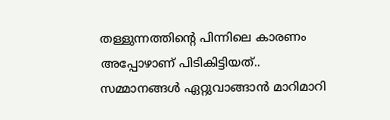തള്ളുന്നത്തിന്റെ പിന്നിലെ കാരണം അപ്പോഴാണ് പിടികിട്ടിയത്..
സമ്മാനങ്ങൾ ഏറ്റുവാങ്ങാൻ മാറിമാറി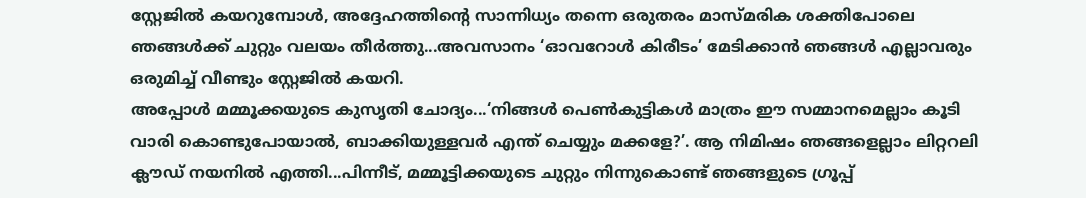സ്റ്റേജിൽ കയറുമ്പോൾ, അദ്ദേഹത്തിന്റെ സാന്നിധ്യം തന്നെ ഒരുതരം മാസ്മരിക ശക്തിപോലെ ഞങ്ങൾക്ക് ചുറ്റും വലയം തീർത്തു...അവസാനം ‘ഓവറോൾ കിരീടം’ മേടിക്കാൻ ഞങ്ങൾ എല്ലാവരും ഒരുമിച്ച് വീണ്ടും സ്റ്റേജിൽ കയറി.
അപ്പോൾ മമ്മൂക്കയുടെ കുസൃതി ചോദ്യം...‘നിങ്ങൾ പെൺകുട്ടികൾ മാത്രം ഈ സമ്മാനമെല്ലാം കൂടി വാരി കൊണ്ടുപോയാൽ, ബാക്കിയുള്ളവർ എന്ത് ചെയ്യും മക്കളേ?’. ആ നിമിഷം ഞങ്ങളെല്ലാം ലിറ്ററലി ക്ലൗഡ് നയനില്‍ എത്തി...പിന്നീട്, മമ്മൂട്ടിക്കയുടെ ചുറ്റും നിന്നുകൊണ്ട് ഞങ്ങളുടെ ഗ്രൂപ്പ്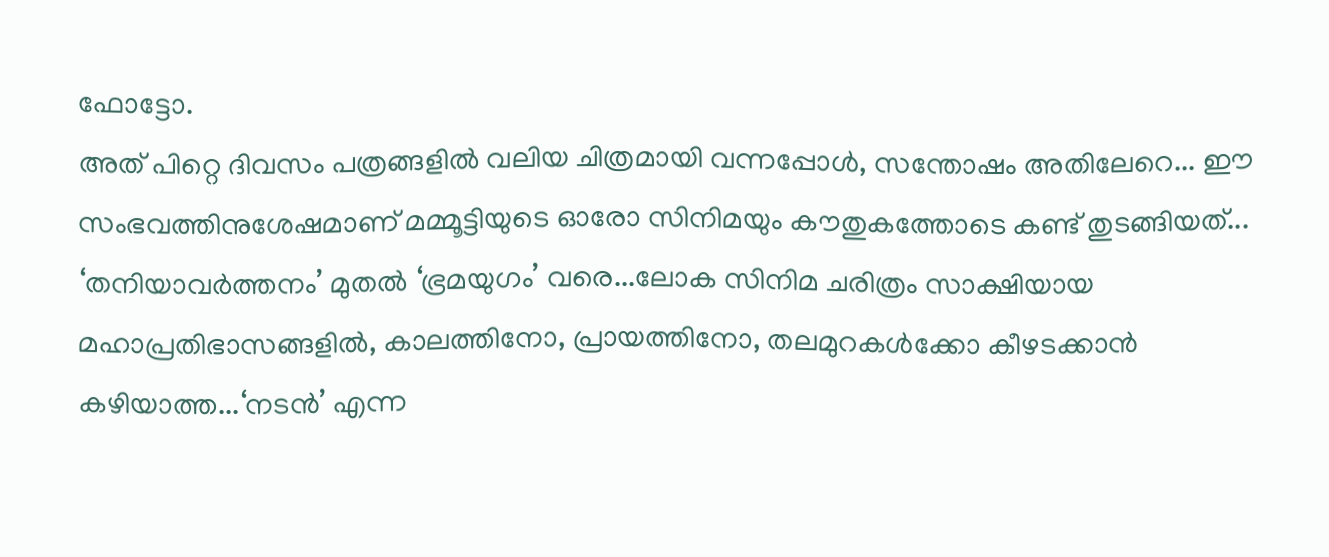ഫോട്ടോ.
അത് പിറ്റെ ദിവസം പത്രങ്ങളിൽ വലിയ ചിത്രമായി വന്നപ്പോൾ, സന്തോഷം അതിലേറെ... ഈ സംഭവത്തിനുശേഷമാണ് മമ്മൂട്ടിയുടെ ഓരോ സിനിമയും കൗതുകത്തോടെ കണ്ട് തുടങ്ങിയത്...
‘തനിയാവർത്തനം’ മുതൽ ‘ഭ്രമയുഗം’ വരെ...ലോക സിനിമ ചരിത്രം സാക്ഷിയായ മഹാപ്രതിഭാസങ്ങളിൽ, കാലത്തിനോ, പ്രായത്തിനോ, തലമുറകൾക്കോ കീഴടക്കാൻ കഴിയാത്ത...‘നടൻ’ എന്ന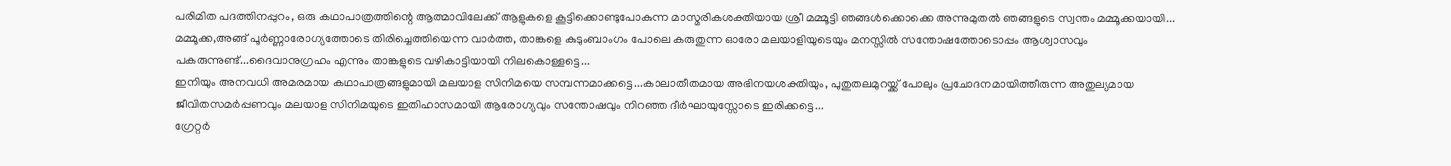പരിമിത പദത്തിനപ്പുറം, ഒരു കഥാപാത്രത്തിന്റെ ആത്മാവിലേക്ക് ആളുകളെ കൂട്ടിക്കൊണ്ടുപോകുന്ന മാസ്മരികശക്തിയായ ശ്രീ മമ്മൂട്ടി ഞങ്ങൾക്കൊക്കെ അന്നുമുതൽ ഞങ്ങളുടെ സ്വന്തം മമ്മൂക്കയായി...
മമ്മൂക്ക,അങ്ങ് പൂർണ്ണാരോഗ്യത്തോടെ തിരിച്ചെത്തിയെന്ന വാർത്ത, താങ്കളെ കുടുംബാംഗം പോലെ കരുതുന്ന ഓരോ മലയാളിയുടെയും മനസ്സിൽ സന്തോഷത്തോടൊപ്പം ആശ്വാസവും പകരുന്നുണ്ട്...ദൈവാനുഗ്രഹം എന്നും താങ്കളുടെ വഴികാട്ടിയായി നിലകൊള്ളട്ടെ...
ഇനിയും അനവധി അമരമായ കഥാപാത്രങ്ങളുമായി മലയാള സിനിമയെ സമ്പന്നമാക്കട്ടെ...കാലാതീതമായ അഭിനയശക്തിയും, പുതുതലമുറയ്ക്ക് പോലും പ്രചോദനമായിത്തീരുന്ന അതുല്യമായ ജീവിതസമർപ്പണവും മലയാള സിനിമയുടെ ഇതിഹാസമായി ആരോഗ്യവും സന്തോഷവും നിറഞ്ഞ ദീർഘായുസ്സോടെ ഇരിക്കട്ടെ...
ഗ്രേറ്റര്‍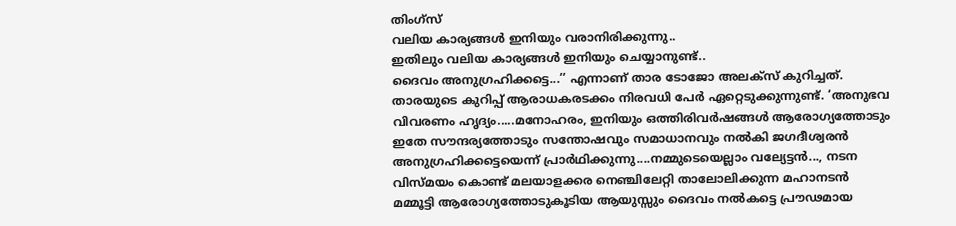തിംഗ്സ്
വലിയ കാര്യങ്ങൾ ഇനിയും വരാനിരിക്കുന്നു..
ഇതിലും വലിയ കാര്യങ്ങൾ ഇനിയും ചെയ്യാനുണ്ട്..
ദൈവം അനുഗ്രഹിക്കട്ടെ...’’ എന്നാണ് താര ടോജോ അലക്സ് കുറിച്ചത്. താരയുടെ കുറിപ്പ് ആരാധകരടക്കം നിരവധി പേര്‍ ഏറ്റെടുക്കുന്നുണ്ട്. ‘അനുഭവ വിവരണം ഹൃദ്യം.....മനോഹരം, ഇനിയും ഒത്തിരിവർഷങ്ങൾ ആരോഗ്യത്തോടും ഇതേ സൗന്ദര്യത്തോടും സന്തോഷവും സമാധാനവും നൽകി ജഗദീശ്വരൻ അനുഗ്രഹിക്കട്ടെയെന്ന് പ്രാർഥിക്കുന്നു....നമ്മുടെയെല്ലാം വല്യേട്ടൻ..., നടന വിസ്മയം കൊണ്ട് മലയാളക്കര നെഞ്ചിലേറ്റി താലോലിക്കുന്ന മഹാനടൻ മമ്മൂട്ടി ആരോഗ്യത്തോടുകൂടിയ ആയുസ്സും ദൈവം നൽകട്ടെ പ്രൗഢമായ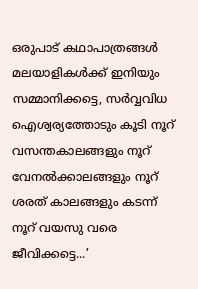ഒരുപാട് കഥാപാത്രങ്ങൾ മലയാളികൾക്ക് ഇനിയും സമ്മാനിക്കട്ടെ, സർവ്വവിധ ഐശ്വര്യത്തോടും കൂടി നൂറ് വസന്തകാലങ്ങളും നൂറ് വേനൽക്കാലങ്ങളും നൂറ് ശരത് കാലങ്ങളും കടന്ന് നൂറ് വയസു വരെ ജീവിക്കട്ടെ...’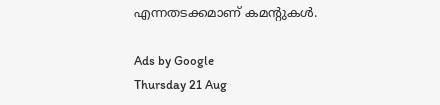എന്നതടക്കമാണ് കമന്റുകള്‍.

Ads by Google
Thursday 21 Aug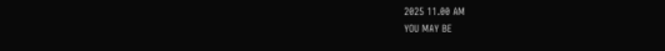2025 11.00 AM
YOU MAY BE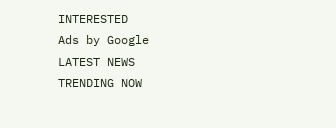INTERESTED
Ads by Google
LATEST NEWS
TRENDING NOW